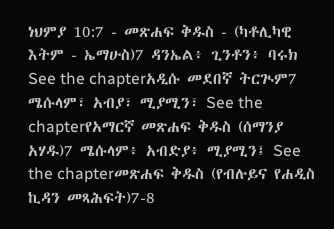ነህምያ 10:7 - መጽሐፍ ቅዱስ - (ካቶሊካዊ እትም - ኤማሁስ)7 ዳንኤል፥ ጊንቶን፥ ባሩክ See the chapterአዲሱ መደበኛ ትርጒም7 ሜሱላም፣ አብያ፣ ሚያሚን፣ See the chapterየአማርኛ መጽሐፍ ቅዱስ (ሰማንያ አሃዱ)7 ሜሱላም፥ አብድያ፥ ሚያሚን፤ See the chapterመጽሐፍ ቅዱስ (የብሉይና የሐዲስ ኪዳን መጻሕፍት)7-8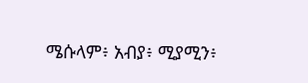ሜሱላም፥ አብያ፥ ሚያሚን፥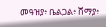መዓዝያ፥ ቤልጋል፥ ሸማያ፥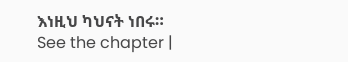እነዚህ ካህናት ነበሩ። See the chapter |